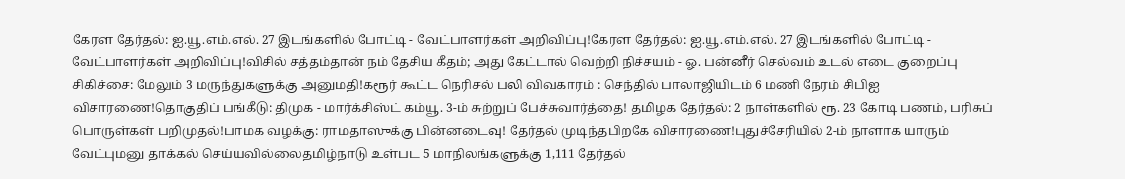கேரள தேர்தல்: ஐ.யூ.எம்.எல். 27 இடங்களில் போட்டி - வேட்பாளர்கள் அறிவிப்பு!கேரள தேர்தல்: ஐ.யூ.எம்.எல். 27 இடங்களில் போட்டி - வேட்பாளர்கள் அறிவிப்பு!விசில் சத்தம்தான் நம் தேசிய கீதம்; அது கேட்டால் வெற்றி நிச்சயம் - ஓ. பன்னீர் செல்வம் உடல் எடை குறைப்பு சிகிச்சை: மேலும் 3 மருந்துகளுக்கு அனுமதி!கரூர் கூட்ட நெரிசல் பலி விவகாரம் : செந்தில் பாலாஜியிடம் 6 மணி நேரம் சிபிஐ விசாரணை!தொகுதிப் பங்கீடு: திமுக - மார்க்சிஸ்ட் கம்யூ. 3-ம் சுற்றுப் பேச்சுவார்த்தை! தமிழக தேர்தல்: 2 நாள்களில் ரூ. 23 கோடி பணம், பரிசுப் பொருள்கள் பறிமுதல்!பாமக வழக்கு: ராமதாஸுக்கு பின்னடைவு! தேர்தல் முடிந்தபிறகே விசாரணை!புதுச்சேரியில் 2-ம் நாளாக யாரும் வேட்புமனு தாக்கல் செய்யவில்லைதமிழ்நாடு உள்பட 5 மாநிலங்களுக்கு 1,111 தேர்தல்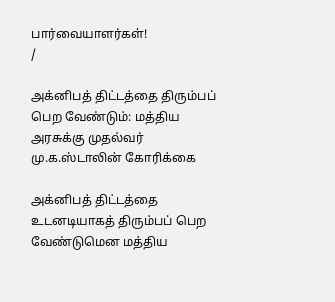பார்வையாளர்கள்!
/

அக்னிபத் திட்டத்தை திரும்பப் பெற வேண்டும்: மத்திய அரசுக்கு முதல்வர் மு.க.ஸ்டாலின் கோரிக்கை

அக்னிபத் திட்டத்தை உடனடியாகத் திரும்பப் பெற வேண்டுமென மத்திய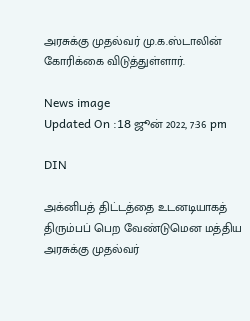அரசுக்கு முதல்வர் மு.க.ஸ்டாலின் கோரிக்கை விடுத்துள்ளார்.

News image
Updated On :18 ஜூன் 2022, 7:36 pm

DIN

அக்னிபத் திட்டத்தை உடனடியாகத் திரும்பப் பெற வேண்டுமென மத்திய அரசுக்கு முதல்வர்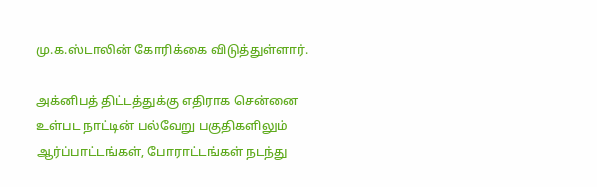மு.க.ஸ்டாலின் கோரிக்கை விடுத்துள்ளார்.

அக்னிபத் திட்டத்துக்கு எதிராக சென்னை உள்பட நாட்டின் பல்வேறு பகுதிகளிலும் ஆர்ப்பாட்டங்கள், போராட்டங்கள் நடந்து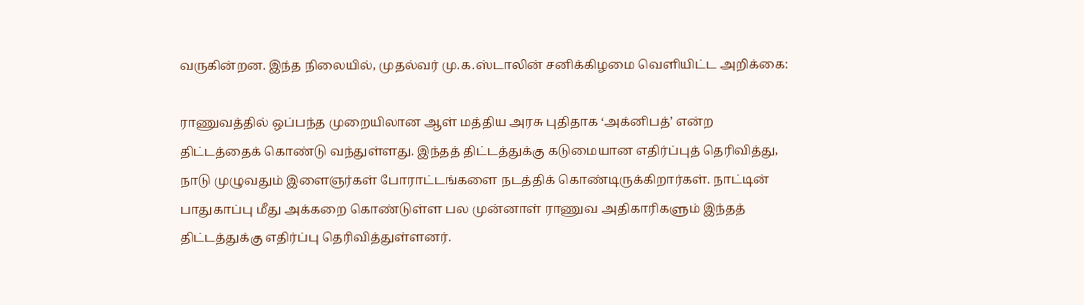வருகின்றன. இந்த நிலையில், முதல்வர் மு.க.ஸ்டாலின் சனிக்கிழமை வெளியிட்ட அறிக்கை:

ராணுவத்தில் ஒப்பந்த முறையிலான ஆள் மத்திய அரசு புதிதாக ‘அக்னிபத்’ என்ற திட்டத்தைக் கொண்டு வந்துள்ளது. இந்தத் திட்டத்துக்கு கடுமையான எதிர்ப்புத் தெரிவித்து, நாடு முழுவதும் இளைஞர்கள் போராட்டங்களை நடத்திக் கொண்டிருக்கிறார்கள். நாட்டின் பாதுகாப்பு மீது அக்கறை கொண்டுள்ள பல முன்னாள் ராணுவ அதிகாரிகளும் இந்தத் திட்டத்துக்கு எதிர்ப்பு தெரிவித்துள்ளனர்.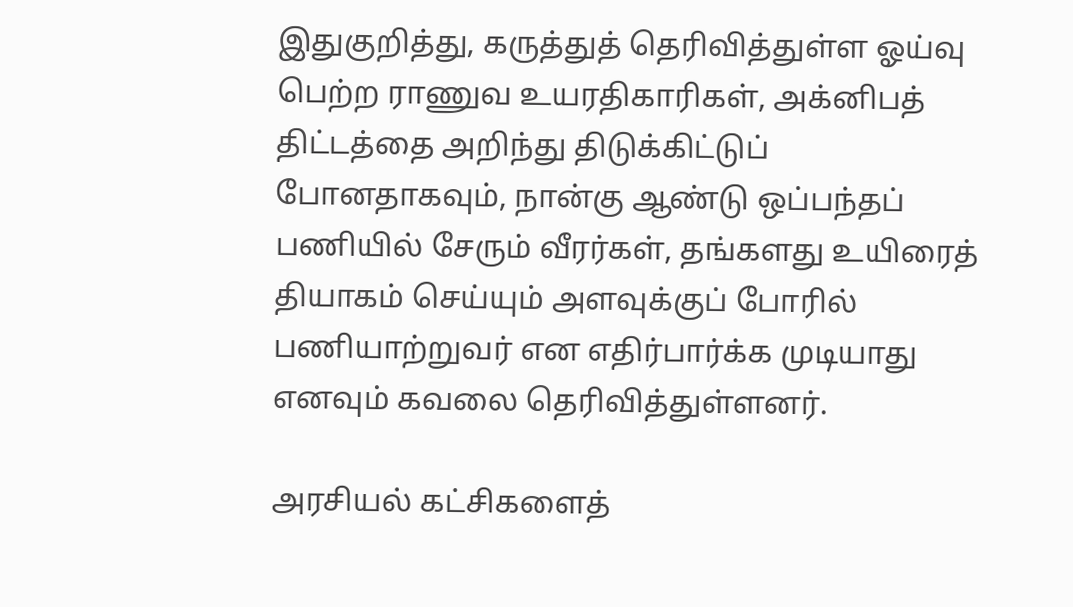இதுகுறித்து, கருத்துத் தெரிவித்துள்ள ஓய்வு பெற்ற ராணுவ உயரதிகாரிகள், அக்னிபத் திட்டத்தை அறிந்து திடுக்கிட்டுப் போனதாகவும், நான்கு ஆண்டு ஒப்பந்தப் பணியில் சேரும் வீரர்கள், தங்களது உயிரைத் தியாகம் செய்யும் அளவுக்குப் போரில் பணியாற்றுவர் என எதிர்பார்க்க முடியாது எனவும் கவலை தெரிவித்துள்ளனர்.

அரசியல் கட்சிகளைத்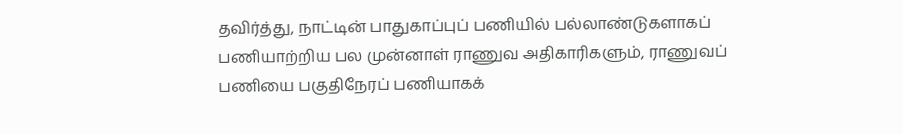தவிர்த்து, நாட்டின் பாதுகாப்புப் பணியில் பல்லாண்டுகளாகப் பணியாற்றிய பல முன்னாள் ராணுவ அதிகாரிகளும், ராணுவப் பணியை பகுதிநேரப் பணியாகக்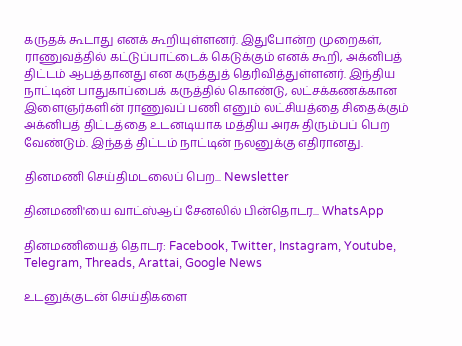கருதக் கூடாது எனக் கூறியுள்ளனர். இதுபோன்ற முறைகள், ராணுவத்தில் கட்டுப்பாட்டைக் கெடுக்கும் எனக் கூறி, அக்னிபத் திட்டம் ஆபத்தானது என கருத்துத் தெரிவித்துள்ளனர். இந்திய நாட்டின் பாதுகாப்பைக் கருத்தில் கொண்டு, லட்சக்கணக்கான இளைஞர்களின் ராணுவப் பணி எனும் லட்சியத்தை சிதைக்கும் அக்னிபத் திட்டத்தை உடனடியாக மத்திய அரசு திரும்பப் பெற வேண்டும். இந்தத் திட்டம் நாட்டின் நலனுக்கு எதிரானது.

தினமணி செய்திமடலைப் பெற... Newsletter

தினமணி'யை வாட்ஸ்ஆப் சேனலில் பின்தொடர... WhatsApp

தினமணியைத் தொடர: Facebook, Twitter, Instagram, Youtube, Telegram, Threads, Arattai, Google News

உடனுக்குடன் செய்திகளை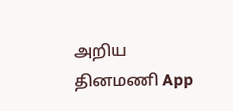அறிய தினமணி App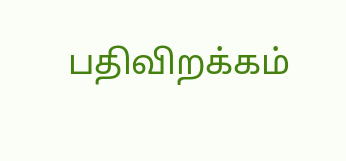பதிவிறக்கம்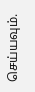செய்யவும்.